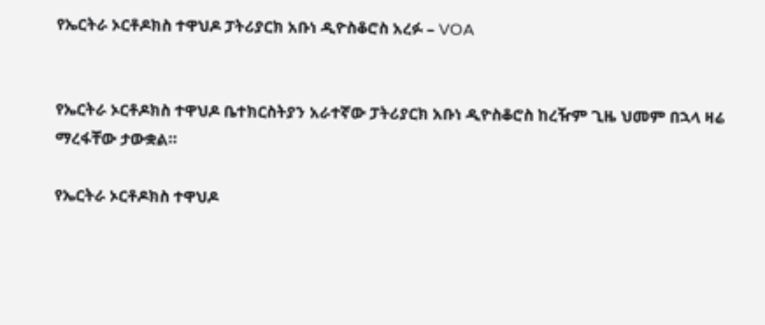የኤርትራ ኦርቶዶክስ ተዋህዶ ፓትሪያርክ አቡነ ዲዮስቆሮስ አረፉ – VOA


የኤርትራ ኦርቶዶክስ ተዋህዶ ቤተክርስትያን አራተኛው ፓትሪያርክ አቡነ ዲዮስቆሮስ ከረዥም ጊዜ ህመም በኋላ ዛሬ ማረፋቸው ታውቋል።

የኤርትራ ኦርቶዶክስ ተዋህዶ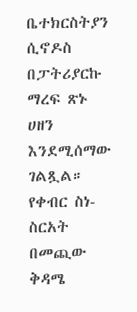ቤተክርስትያን ሲኖዶስ በፓትሪያርኩ ማረፍ ጽኑ ሀዘን እንደሚሰማው ገልጿል። የቀብር ስነ-ስርአት በመጪው ቅዳሜ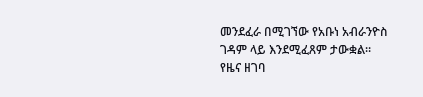መንደፈራ በሚገኘው የአቡነ አብራንዮስ ገዳም ላይ እንደሚፈጸም ታውቋል። የዜና ዘገባ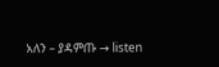አለን – ያዳምጡ → listen